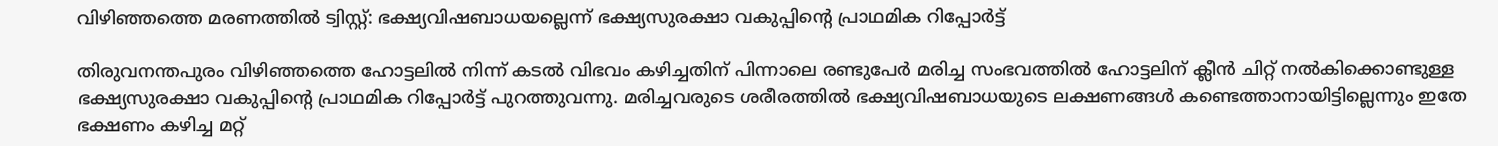വിഴിഞ്ഞത്തെ മരണത്തില്‍ ട്വിസ്റ്റ്‌: ഭക്ഷ്യവിഷബാധയല്ലെന്ന് ഭക്ഷ്യസുരക്ഷാ വകുപ്പിന്റെ പ്രാഥമിക റിപ്പോർട്ട്

തിരുവനന്തപുരം വിഴിഞ്ഞത്തെ ഹോട്ടലിൽ നിന്ന് കടൽ വിഭവം കഴിച്ചതിന് പിന്നാലെ രണ്ടുപേർ മരിച്ച സംഭവത്തിൽ ഹോട്ടലിന് ക്ലീൻ ചിറ്റ് നൽകിക്കൊണ്ടുള്ള ഭക്ഷ്യസുരക്ഷാ വകുപ്പിന്റെ പ്രാഥമിക റിപ്പോർട്ട് പുറത്തുവന്നു. മരിച്ചവരുടെ ശരീരത്തിൽ ഭക്ഷ്യവിഷബാധയുടെ ലക്ഷണങ്ങൾ കണ്ടെത്താനായിട്ടില്ലെന്നും ഇതേ ഭക്ഷണം കഴിച്ച മറ്റ്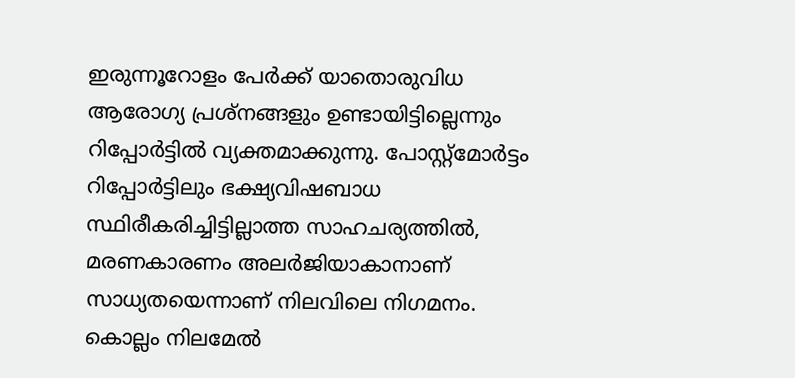ഇരുന്നൂറോളം പേർക്ക് യാതൊരുവിധ ആരോഗ്യ പ്രശ്നങ്ങളും ഉണ്ടായിട്ടില്ലെന്നും റിപ്പോർട്ടിൽ വ്യക്തമാക്കുന്നു. പോസ്റ്റ്‌മോർട്ടം റിപ്പോർട്ടിലും ഭക്ഷ്യവിഷബാധ സ്ഥിരീകരിച്ചിട്ടില്ലാത്ത സാഹചര്യത്തിൽ, മരണകാരണം അലർജിയാകാനാണ് സാധ്യതയെന്നാണ് നിലവിലെ നിഗമനം. കൊല്ലം നിലമേൽ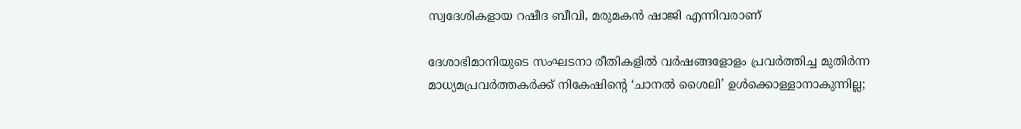സ്വദേശികളായ റഷീദ ബീവി, മരുമകൻ ഷാജി എന്നിവരാണ്

ദേശാഭിമാനിയുടെ സംഘടനാ രീതികളില്‍ വര്‍ഷങ്ങളോളം പ്രവര്‍ത്തിച്ച മുതിര്‍ന്ന മാധ്യമപ്രവര്‍ത്തകര്‍ക്ക് നികേഷിന്റെ ‘ചാനല്‍ ശൈലി’ ഉള്‍ക്കൊള്ളാനാകുന്നില്ല;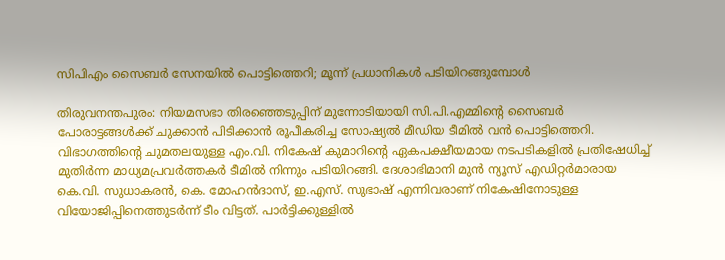സിപിഎം സൈബര്‍ സേനയില്‍ പൊട്ടിത്തെറി; മൂന്ന് പ്രധാനികള്‍ പടിയിറങ്ങുമ്പോള്‍

തിരുവനന്തപുരം: നിയമസഭാ തിരഞ്ഞെടുപ്പിന് മുന്നോടിയായി സി.പി.എമ്മിന്റെ സൈബര്‍ പോരാട്ടങ്ങള്‍ക്ക് ചുക്കാന്‍ പിടിക്കാന്‍ രൂപീകരിച്ച സോഷ്യല്‍ മീഡിയ ടീമില്‍ വന്‍ പൊട്ടിത്തെറി. വിഭാഗത്തിന്റെ ചുമതലയുള്ള എം.വി. നികേഷ് കുമാറിന്റെ ഏകപക്ഷീയമായ നടപടികളില്‍ പ്രതിഷേധിച്ച് മുതിര്‍ന്ന മാധ്യമപ്രവര്‍ത്തകര്‍ ടീമില്‍ നിന്നും പടിയിറങ്ങി. ദേശാഭിമാനി മുന്‍ ന്യൂസ് എഡിറ്റര്‍മാരായ കെ.വി. സുധാകരന്‍, കെ. മോഹന്‍ദാസ്, ഇ.എസ്. സുഭാഷ് എന്നിവരാണ് നികേഷിനോടുള്ള വിയോജിപ്പിനെത്തുടര്‍ന്ന് ടീം വിട്ടത്. പാര്‍ട്ടിക്കുള്ളില്‍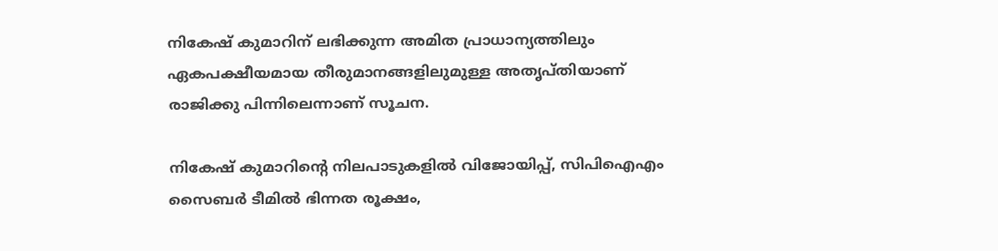നികേഷ് കുമാറിന് ലഭിക്കുന്ന അമിത പ്രാധാന്യത്തിലും ഏകപക്ഷീയമായ തീരുമാനങ്ങളിലുമുള്ള അതൃപ്തിയാണ് രാജിക്കു പിന്നിലെന്നാണ് സൂചന.

നികേഷ് കുമാറിന്റെ നിലപാടുകളില്‍ വിജോയിപ്പ്, സിപിഐഎം സൈബര്‍ ടീമില്‍ ഭിന്നത രൂക്ഷം,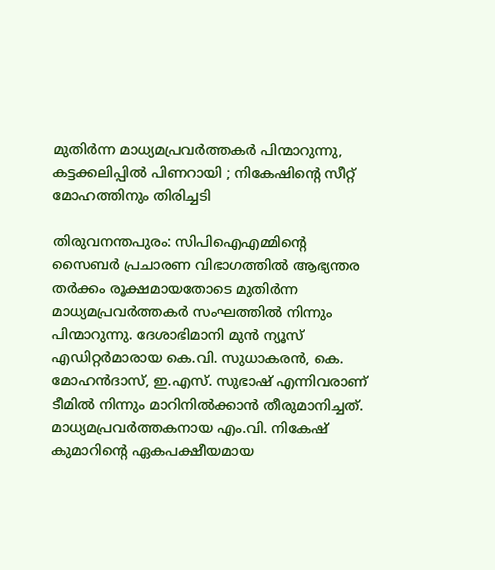മുതിര്‍ന്ന മാധ്യമപ്രവര്‍ത്തകര്‍ പിന്മാറുന്നു, കട്ടക്കലിപ്പില്‍ പിണറായി ; നികേഷിന്റെ സീറ്റ് മോഹത്തിനും തിരിച്ചടി

തിരുവനന്തപുരം: സിപിഐഎമ്മിന്റെ സൈബർ പ്രചാരണ വിഭാഗത്തിൽ ആഭ്യന്തര തർക്കം രൂക്ഷമായതോടെ മുതിർന്ന മാധ്യമപ്രവർത്തകർ സംഘത്തിൽ നിന്നും പിന്മാറുന്നു. ദേശാഭിമാനി മുൻ ന്യൂസ് എഡിറ്റർമാരായ കെ.വി. സുധാകരൻ, കെ. മോഹൻദാസ്, ഇ.എസ്. സുഭാഷ് എന്നിവരാണ് ടീമിൽ നിന്നും മാറിനിൽക്കാൻ തീരുമാനിച്ചത്. മാധ്യമപ്രവർത്തകനായ എം.വി. നികേഷ് കുമാറിന്റെ ഏകപക്ഷീയമായ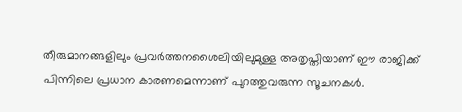തീരുമാനങ്ങളിലും പ്രവർത്തനശൈലിയിലുമുള്ള അതൃപ്തിയാണ് ഈ രാജിക്ക് പിന്നിലെ പ്രധാന കാരണമെന്നാണ് പുറത്തുവരുന്ന സൂചനകൾ.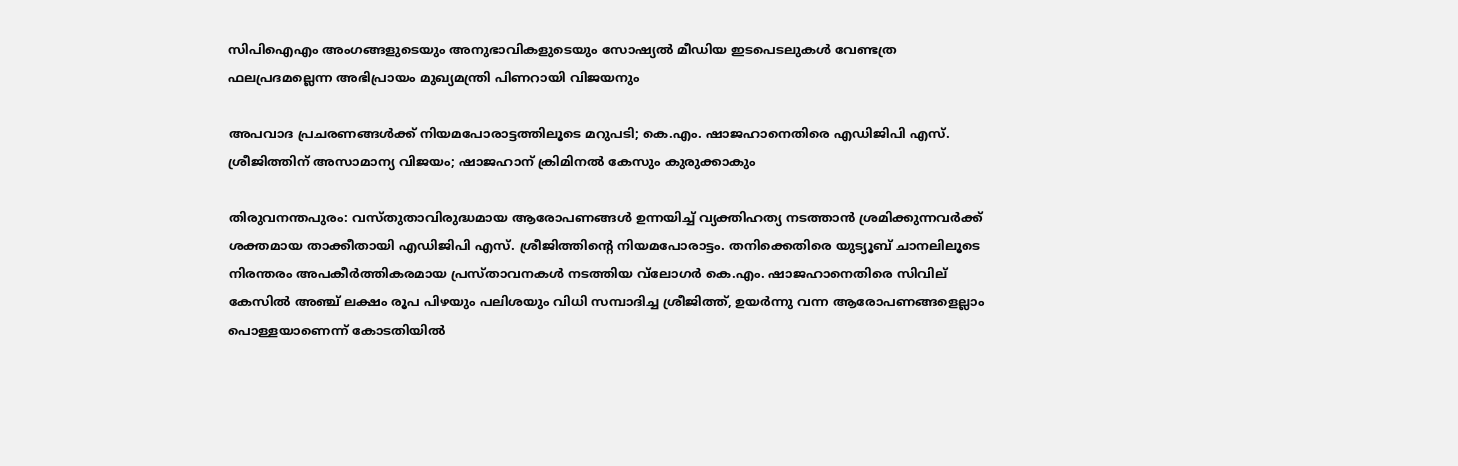സിപിഐഎം അംഗങ്ങളുടെയും അനുഭാവികളുടെയും സോഷ്യൽ മീഡിയ ഇടപെടലുകൾ വേണ്ടത്ര ഫലപ്രദമല്ലെന്ന അഭിപ്രായം മുഖ്യമന്ത്രി പിണറായി വിജയനും

അപവാദ പ്രചരണങ്ങള്‍ക്ക് നിയമപോരാട്ടത്തിലൂടെ മറുപടി; കെ.എം. ഷാജഹാനെതിരെ എഡിജിപി എസ്. ശ്രീജിത്തിന് അസാമാന്യ വിജയം; ഷാജഹാന് ക്രിമിനല്‍ കേസും കുരുക്കാകും

തിരുവനന്തപുരം: വസ്തുതാവിരുദ്ധമായ ആരോപണങ്ങള്‍ ഉന്നയിച്ച് വ്യക്തിഹത്യ നടത്താന്‍ ശ്രമിക്കുന്നവര്‍ക്ക് ശക്തമായ താക്കീതായി എഡിജിപി എസ്. ശ്രീജിത്തിന്റെ നിയമപോരാട്ടം. തനിക്കെതിരെ യുട്യൂബ് ചാനലിലൂടെ നിരന്തരം അപകീര്‍ത്തികരമായ പ്രസ്താവനകള്‍ നടത്തിയ വ്‌ലോഗര്‍ കെ.എം. ഷാജഹാനെതിരെ സിവില് കേസില്‍ അഞ്ച് ലക്ഷം രൂപ പിഴയും പലിശയും വിധി സമ്പാദിച്ച ശ്രീജിത്ത്, ഉയര്‍ന്നു വന്ന ആരോപണങ്ങളെല്ലാം പൊള്ളയാണെന്ന് കോടതിയില്‍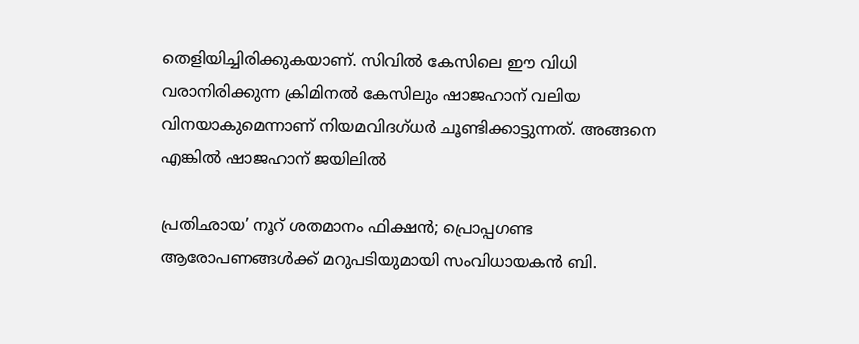തെളിയിച്ചിരിക്കുകയാണ്. സിവില്‍ കേസിലെ ഈ വിധി വരാനിരിക്കുന്ന ക്രിമിനല്‍ കേസിലും ഷാജഹാന് വലിയ വിനയാകുമെന്നാണ് നിയമവിദഗ്ധര്‍ ചൂണ്ടിക്കാട്ടുന്നത്. അങ്ങനെ എങ്കില്‍ ഷാജഹാന് ജയിലില്‍

പ്രതിഛായ’ നൂറ് ശതമാനം ഫിക്ഷൻ; പ്രൊപ്പഗണ്ട ആരോപണങ്ങൾക്ക് മറുപടിയുമായി സംവിധായകൻ ബി.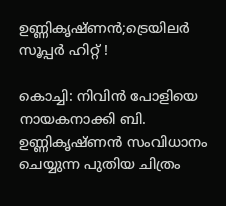ഉണ്ണികൃഷ്ണൻ;ട്രെയിലർ സൂപ്പർ ഹിറ്റ് !

കൊച്ചി: നിവിൻ പോളിയെ നായകനാക്കി ബി. ഉണ്ണികൃഷ്ണൻ സംവിധാനം ചെയ്യുന്ന പുതിയ ചിത്രം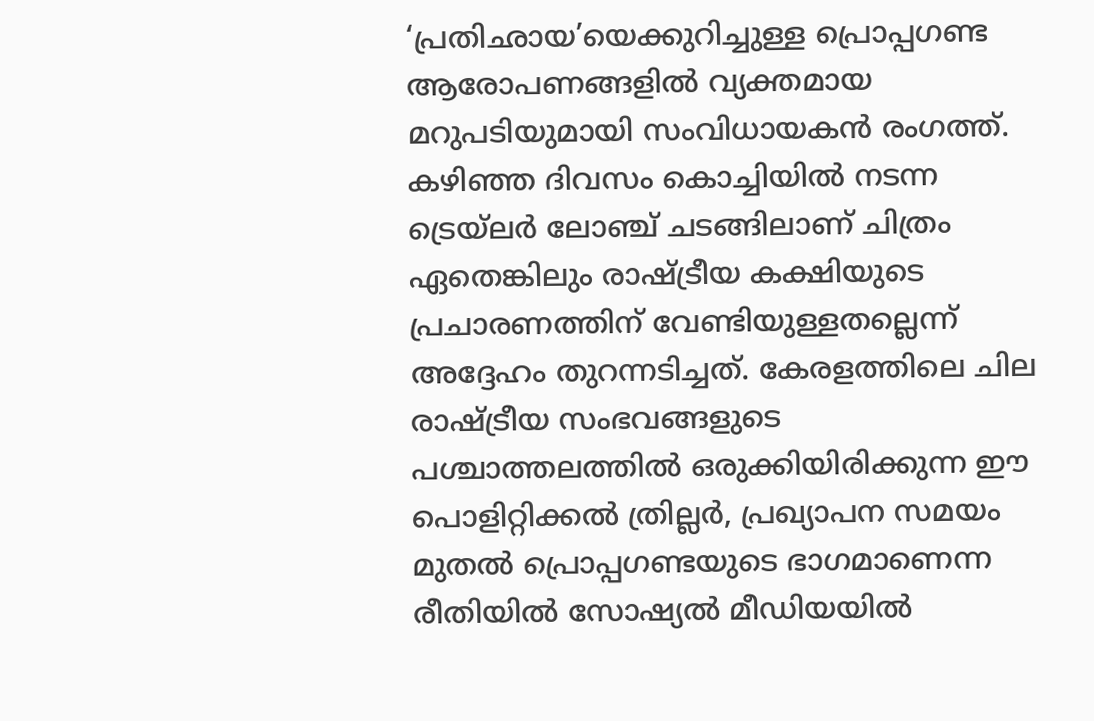‘പ്രതിഛായ’യെക്കുറിച്ചുള്ള പ്രൊപ്പഗണ്ട ആരോപണങ്ങളിൽ വ്യക്തമായ മറുപടിയുമായി സംവിധായകൻ രംഗത്ത്. കഴിഞ്ഞ ദിവസം കൊച്ചിയിൽ നടന്ന ട്രെയ്‌ലർ ലോഞ്ച് ചടങ്ങിലാണ് ചിത്രം ഏതെങ്കിലും രാഷ്ട്രീയ കക്ഷിയുടെ പ്രചാരണത്തിന് വേണ്ടിയുള്ളതല്ലെന്ന് അദ്ദേഹം തുറന്നടിച്ചത്. കേരളത്തിലെ ചില രാഷ്ട്രീയ സംഭവങ്ങളുടെ പശ്ചാത്തലത്തിൽ ഒരുക്കിയിരിക്കുന്ന ഈ പൊളിറ്റിക്കൽ ത്രില്ലർ, പ്രഖ്യാപന സമയം മുതൽ പ്രൊപ്പഗണ്ടയുടെ ഭാഗമാണെന്ന രീതിയിൽ സോഷ്യൽ മീഡിയയിൽ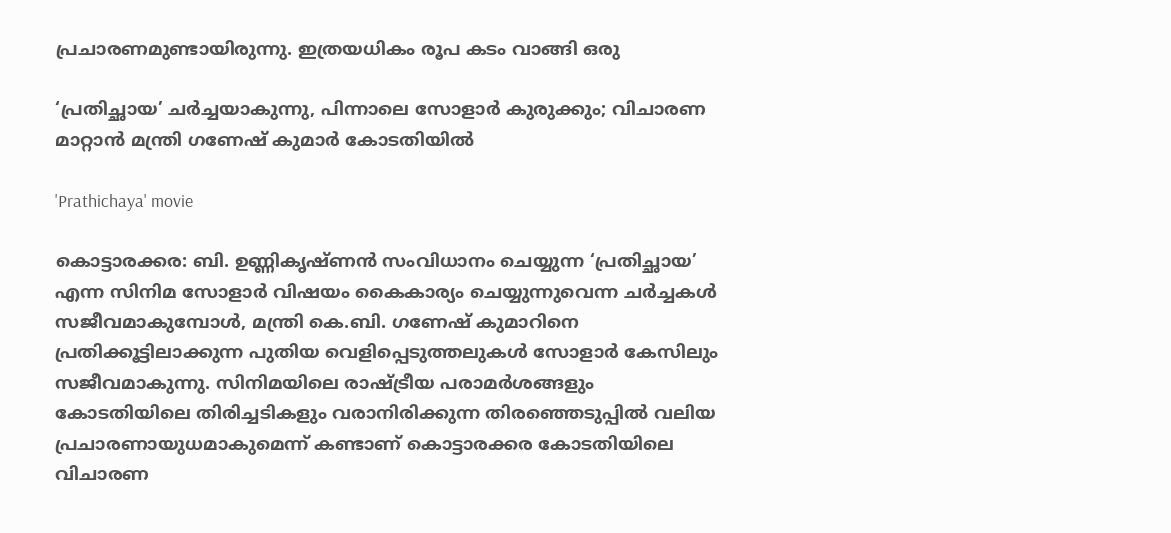പ്രചാരണമുണ്ടായിരുന്നു. ഇത്രയധികം രൂപ കടം വാങ്ങി ഒരു

‘പ്രതിച്ഛായ’ ചര്‍ച്ചയാകുന്നു, പിന്നാലെ സോളാര്‍ കുരുക്കും; വിചാരണ മാറ്റാന്‍ മന്ത്രി ഗണേഷ് കുമാര്‍ കോടതിയില്‍

'Prathichaya' movie

കൊട്ടാരക്കര: ബി. ഉണ്ണികൃഷ്ണന്‍ സംവിധാനം ചെയ്യുന്ന ‘പ്രതിച്ഛായ’ എന്ന സിനിമ സോളാര്‍ വിഷയം കൈകാര്യം ചെയ്യുന്നുവെന്ന ചര്‍ച്ചകള്‍ സജീവമാകുമ്പോള്‍, മന്ത്രി കെ.ബി. ഗണേഷ് കുമാറിനെ പ്രതിക്കൂട്ടിലാക്കുന്ന പുതിയ വെളിപ്പെടുത്തലുകള്‍ സോളാര്‍ കേസിലും സജീവമാകുന്നു. സിനിമയിലെ രാഷ്ട്രീയ പരാമര്‍ശങ്ങളും കോടതിയിലെ തിരിച്ചടികളും വരാനിരിക്കുന്ന തിരഞ്ഞെടുപ്പില്‍ വലിയ പ്രചാരണായുധമാകുമെന്ന് കണ്ടാണ് കൊട്ടാരക്കര കോടതിയിലെ വിചാരണ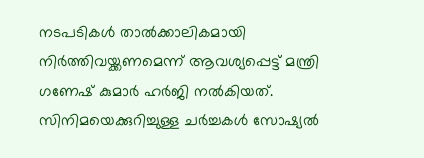നടപടികള്‍ താല്‍ക്കാലികമായി നിര്‍ത്തിവയ്ക്കണമെന്ന് ആവശ്യപ്പെട്ട് മന്ത്രി ഗണേഷ് കുമാര്‍ ഹര്‍ജി നല്‍കിയത്. സിനിമയെക്കുറിച്ചുള്ള ചര്‍ച്ചകള്‍ സോഷ്യല്‍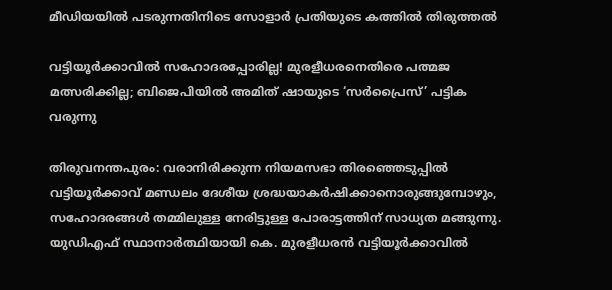മീഡിയയില്‍ പടരുന്നതിനിടെ സോളാര്‍ പ്രതിയുടെ കത്തില്‍ തിരുത്തല്‍

വട്ടിയൂര്‍ക്കാവില്‍ സഹോദരപ്പോരില്ല! മുരളീധരനെതിരെ പത്മജ മത്സരിക്കില്ല; ബിജെപിയില്‍ അമിത് ഷായുടെ ‘സര്‍പ്രൈസ്’ പട്ടിക വരുന്നു

തിരുവനന്തപുരം: വരാനിരിക്കുന്ന നിയമസഭാ തിരഞ്ഞെടുപ്പില്‍ വട്ടിയൂര്‍ക്കാവ് മണ്ഡലം ദേശീയ ശ്രദ്ധയാകര്‍ഷിക്കാനൊരുങ്ങുമ്പോഴും, സഹോദരങ്ങള്‍ തമ്മിലുള്ള നേരിട്ടുള്ള പോരാട്ടത്തിന് സാധ്യത മങ്ങുന്നു. യുഡിഎഫ് സ്ഥാനാര്‍ത്ഥിയായി കെ. മുരളീധരന്‍ വട്ടിയൂര്‍ക്കാവില്‍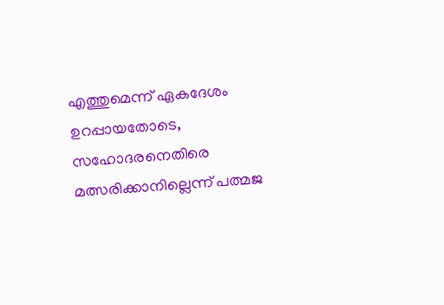എത്തുമെന്ന് ഏകദേശം ഉറപ്പായതോടെ, സഹോദരനെതിരെ മത്സരിക്കാനില്ലെന്ന് പത്മജ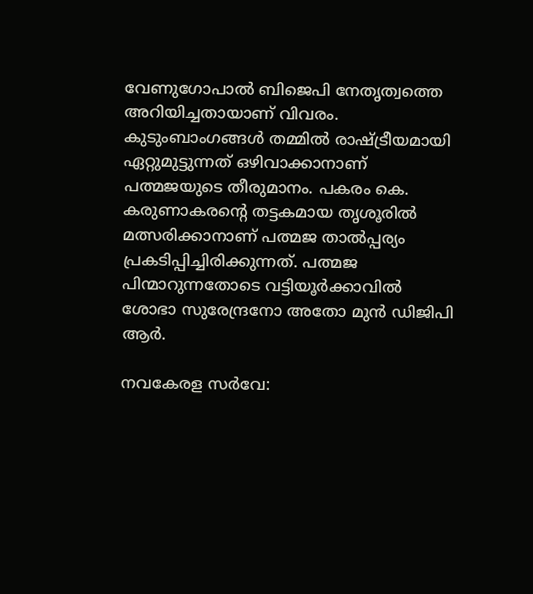വേണുഗോപാല്‍ ബിജെപി നേതൃത്വത്തെ അറിയിച്ചതായാണ് വിവരം. കുടുംബാംഗങ്ങള്‍ തമ്മില്‍ രാഷ്ട്രീയമായി ഏറ്റുമുട്ടുന്നത് ഒഴിവാക്കാനാണ് പത്മജയുടെ തീരുമാനം. പകരം കെ. കരുണാകരന്റെ തട്ടകമായ തൃശൂരില്‍ മത്സരിക്കാനാണ് പത്മജ താല്‍പ്പര്യം പ്രകടിപ്പിച്ചിരിക്കുന്നത്. പത്മജ പിന്മാറുന്നതോടെ വട്ടിയൂര്‍ക്കാവില്‍ ശോഭാ സുരേന്ദ്രനോ അതോ മുന്‍ ഡിജിപി ആര്‍.

നവകേരള സര്‍വേ: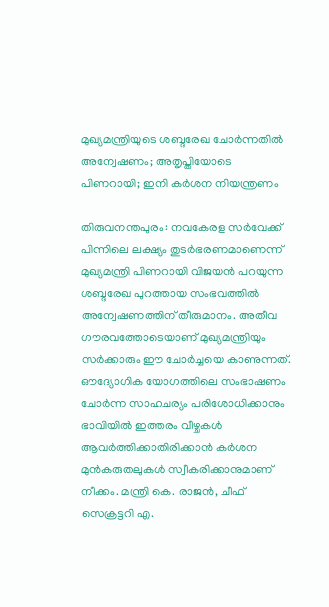മുഖ്യമന്ത്രിയുടെ ശബ്ദരേഖ ചോര്‍ന്നതില്‍ അന്വേഷണം; അതൃപ്തിയോടെ പിണറായി; ഇനി കര്‍ശന നിയന്ത്രണം

തിരുവനന്തപുരം: നവകേരള സര്‍വേക്ക് പിന്നിലെ ലക്ഷ്യം തുടര്‍ഭരണമാണെന്ന് മുഖ്യമന്ത്രി പിണറായി വിജയന്‍ പറയുന്ന ശബ്ദരേഖ പുറത്തായ സംഭവത്തില്‍ അന്വേഷണത്തിന് തീരുമാനം. അതീവ ഗൗരവത്തോടെയാണ് മുഖ്യമന്ത്രിയും സര്‍ക്കാരും ഈ ചോര്‍ച്ചയെ കാണുന്നത്. ഔദ്യോഗിക യോഗത്തിലെ സംഭാഷണം ചോര്‍ന്ന സാഹചര്യം പരിശോധിക്കാനും ഭാവിയില്‍ ഇത്തരം വീഴ്ചകള്‍ ആവര്‍ത്തിക്കാതിരിക്കാന്‍ കര്‍ശന മുന്‍കരുതലുകള്‍ സ്വീകരിക്കാനുമാണ് നീക്കം. മന്ത്രി കെ. രാജന്‍, ചീഫ് സെക്രട്ടറി എ.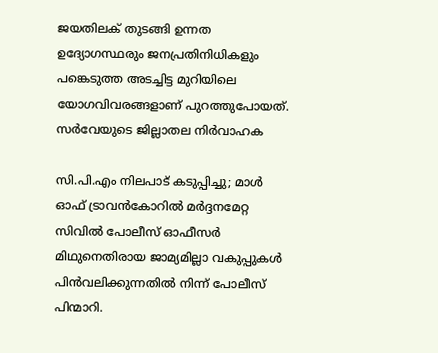ജയതിലക് തുടങ്ങി ഉന്നത ഉദ്യോഗസ്ഥരും ജനപ്രതിനിധികളും പങ്കെടുത്ത അടച്ചിട്ട മുറിയിലെ യോഗവിവരങ്ങളാണ് പുറത്തുപോയത്. സര്‍വേയുടെ ജില്ലാതല നിര്‍വാഹക

സി.പി.എം നിലപാട് കടുപ്പിച്ചു; മാൾ ഓഫ് ട്രാവൻകോറിൽ മർദ്ദനമേറ്റ സിവിൽ പോലീസ് ഓഫീസർ മിഥുനെതിരായ ജാമ്യമില്ലാ വകുപ്പുകൾ പിൻവലിക്കുന്നതിൽ നിന്ന് പോലീസ് പിന്മാറി.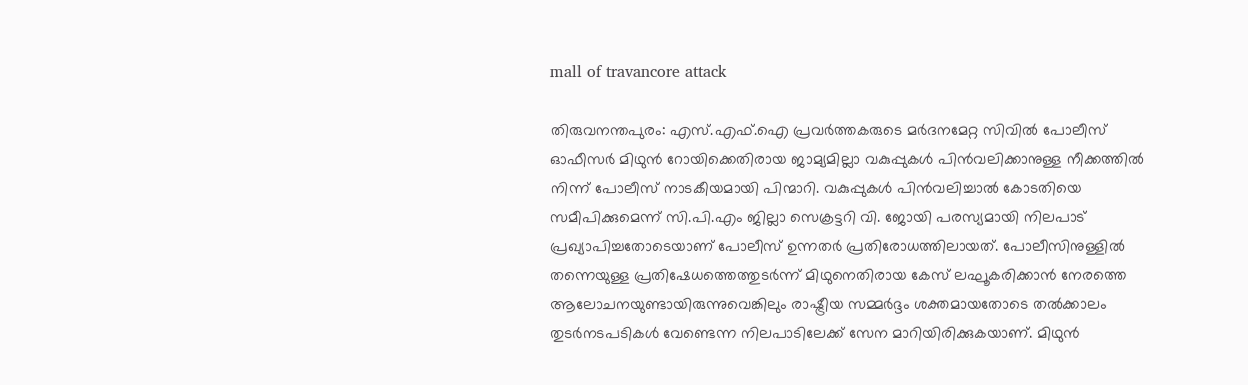mall of travancore attack

തിരുവനന്തപുരം: എസ്.എഫ്.ഐ പ്രവർത്തകരുടെ മർദനമേറ്റ സിവിൽ പോലീസ് ഓഫീസർ മിഥുൻ റോയിക്കെതിരായ ജാമ്യമില്ലാ വകുപ്പുകൾ പിൻവലിക്കാനുള്ള നീക്കത്തിൽ നിന്ന് പോലീസ് നാടകീയമായി പിന്മാറി. വകുപ്പുകൾ പിൻവലിച്ചാൽ കോടതിയെ സമീപിക്കുമെന്ന് സി.പി.എം ജില്ലാ സെക്രട്ടറി വി. ജോയി പരസ്യമായി നിലപാട് പ്രഖ്യാപിച്ചതോടെയാണ് പോലീസ് ഉന്നതർ പ്രതിരോധത്തിലായത്. പോലീസിനുള്ളിൽ തന്നെയുള്ള പ്രതിഷേധത്തെത്തുടർന്ന് മിഥുനെതിരായ കേസ് ലഘൂകരിക്കാൻ നേരത്തെ ആലോചനയുണ്ടായിരുന്നുവെങ്കിലും രാഷ്ട്രീയ സമ്മർദ്ദം ശക്തമായതോടെ തൽക്കാലം തുടർനടപടികൾ വേണ്ടെന്ന നിലപാടിലേക്ക് സേന മാറിയിരിക്കുകയാണ്. മിഥുൻ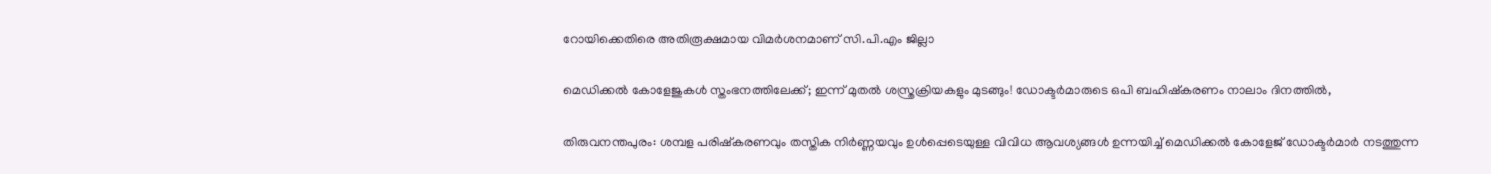റോയിക്കെതിരെ അതിരൂക്ഷമായ വിമർശനമാണ് സി.പി.എം ജില്ലാ

മെഡിക്കൽ കോളേജുകൾ സ്തംഭനത്തിലേക്ക്; ഇന്ന് മുതൽ ശസ്ത്രക്രിയകളും മുടങ്ങും! ഡോക്ടർമാരുടെ ഒപി ബഹിഷ്കരണം നാലാം ദിനത്തിൽ,

തിരുവനന്തപുരം: ശമ്പള പരിഷ്കരണവും തസ്തിക നിർണ്ണയവും ഉൾപ്പെടെയുള്ള വിവിധ ആവശ്യങ്ങൾ ഉന്നയിച്ച് മെഡിക്കൽ കോളേജ് ഡോക്ടർമാർ നടത്തുന്ന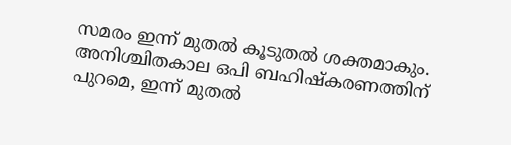സമരം ഇന്ന് മുതൽ കൂടുതൽ ശക്തമാകും. അനിശ്ചിതകാല ഒപി ബഹിഷ്കരണത്തിന് പുറമെ, ഇന്ന് മുതൽ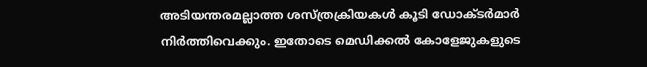അടിയന്തരമല്ലാത്ത ശസ്ത്രക്രിയകൾ കൂടി ഡോക്ടർമാർ നിർത്തിവെക്കും. ഇതോടെ മെഡിക്കൽ കോളേജുകളുടെ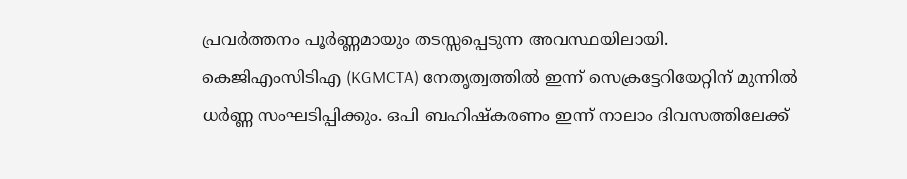പ്രവർത്തനം പൂർണ്ണമായും തടസ്സപ്പെടുന്ന അവസ്ഥയിലായി. കെജിഎംസിടിഎ (KGMCTA) നേതൃത്വത്തിൽ ഇന്ന് സെക്രട്ടേറിയേറ്റിന് മുന്നിൽ ധർണ്ണ സംഘടിപ്പിക്കും. ഒപി ബഹിഷ്കരണം ഇന്ന് നാലാം ദിവസത്തിലേക്ക്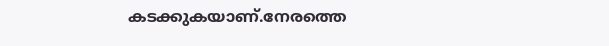കടക്കുകയാണ്.നേരത്തെ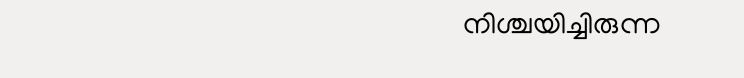നിശ്ചയിച്ചിരുന്ന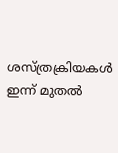ശസ്ത്രക്രിയകൾ ഇന്ന് മുതൽ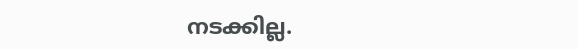നടക്കില്ല.